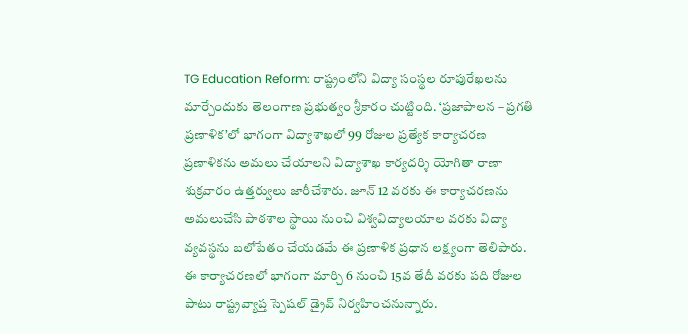TG Education Reform: రాష్ట్రంలోని విద్యా సంస్థల రూపురేఖలను మార్చేందుకు తెలంగాణ ప్రభుత్వం శ్రీకారం చుట్టింది. ‘ప్రజాపాలన – ప్రగతి ప్రణాళిక’లో భాగంగా విద్యాశాఖలో 99 రోజుల ప్రత్యేక కార్యాచరణ ప్రణాళికను అమలు చేయాలని విద్యాశాఖ కార్యదర్శి యోగితా రాణా శుక్రవారం ఉత్తర్వులు జారీచేశారు. జూన్ 12 వరకు ఈ కార్యాచరణను అమలుచేసి పాఠశాల స్థాయి నుంచి విశ్వవిద్యాలయాల వరకు విద్యా వ్యవస్థను బలోపేతం చేయడమే ఈ ప్రణాళిక ప్రధాన లక్ష్యంగా తెలిపారు.
ఈ కార్యాచరణలో భాగంగా మార్చి 6 నుంచి 15వ తేదీ వరకు పది రోజుల పాటు రాష్ట్రవ్యాప్త స్పెషల్ డ్రైవ్ నిర్వహించనున్నారు.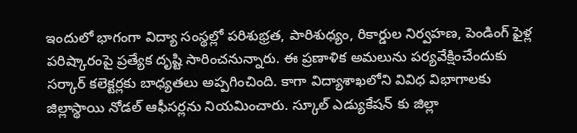ఇందులో భాగంగా విద్యా సంస్థల్లో పరిశుభ్రత, పారిశుధ్యం, రికార్డుల నిర్వహణ, పెండింగ్ ఫైళ్ల పరిష్కారంపై ప్రత్యేక దృష్టి సారించనున్నారు. ఈ ప్రణాళిక అమలును పర్యవేక్షించేందుకు సర్కార్ కలెక్టర్లకు బాధ్యతలు అప్పగించింది. కాగా విద్యాశాఖలోని వివిధ విభాగాలకు జిల్లాస్థాయి నోడల్ ఆఫీసర్లను నియమించారు. స్కూల్ ఎడ్యుకేషన్ కు జిల్లా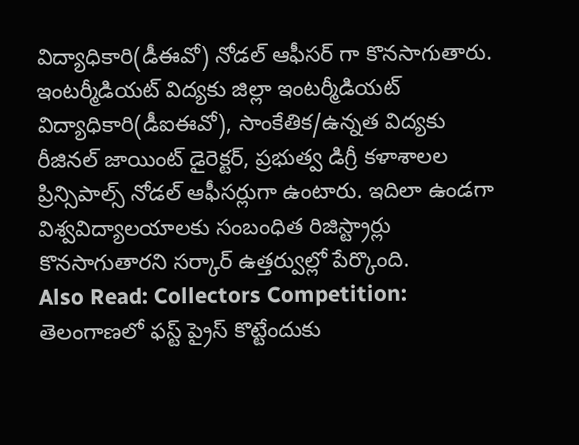విద్యాధికారి(డీఈవో) నోడల్ ఆఫీసర్ గా కొనసాగుతారు. ఇంటర్మీడియట్ విద్యకు జిల్లా ఇంటర్మీడియట్ విద్యాధికారి(డీఐఈవో), సాంకేతిక/ఉన్నత విద్యకు రీజినల్ జాయింట్ డైరెక్టర్, ప్రభుత్వ డిగ్రీ కళాశాలల ప్రిన్సిపాల్స్ నోడల్ ఆఫీసర్లుగా ఉంటారు. ఇదిలా ఉండగా విశ్వవిద్యాలయాలకు సంబంధిత రిజిస్ట్రార్లు కొనసాగుతారని సర్కార్ ఉత్తర్వుల్లో పేర్కొంది.
Also Read: Collectors Competition: తెలంగాణలో ఫస్ట్ ప్రైస్ కొట్టేందుకు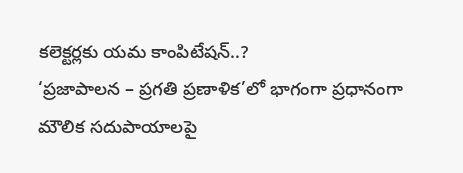కలెక్టర్లకు యమ కాంపిటేషన్..?
‘ప్రజాపాలన – ప్రగతి ప్రణాళిక’లో భాగంగా ప్రధానంగా మౌలిక సదుపాయాలపై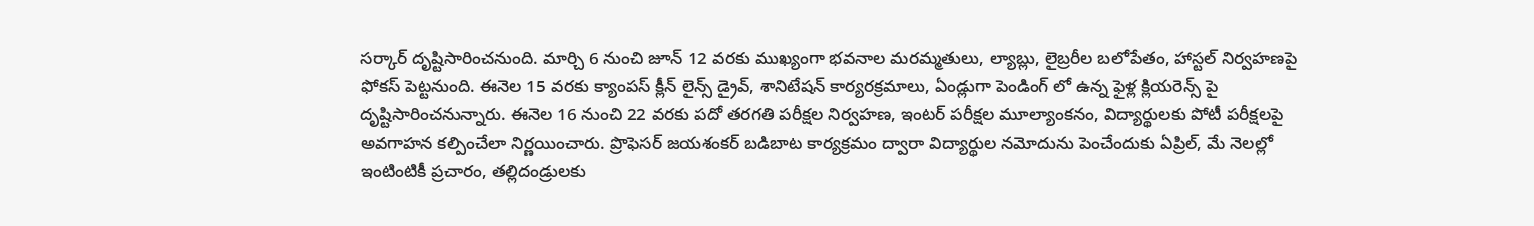సర్కార్ దృష్టిసారించనుంది. మార్చి 6 నుంచి జూన్ 12 వరకు ముఖ్యంగా భవనాల మరమ్మతులు, ల్యాబ్లు, లైబ్రరీల బలోపేతం, హాస్టల్ నిర్వహణపై ఫోకస్ పెట్టనుంది. ఈనెల 15 వరకు క్యాంపస్ క్లీన్ లైన్స్ డ్రైవ్, శానిటేషన్ కార్యరక్రమాలు, ఏండ్లుగా పెండింగ్ లో ఉన్న ఫైళ్ల క్లియరెన్స్ పై దృష్టిసారించనున్నారు. ఈనెల 16 నుంచి 22 వరకు పదో తరగతి పరీక్షల నిర్వహణ, ఇంటర్ పరీక్షల మూల్యాంకనం, విద్యార్థులకు పోటీ పరీక్షలపై అవగాహన కల్పించేలా నిర్ణయించారు. ప్రొఫెసర్ జయశంకర్ బడిబాట కార్యక్రమం ద్వారా విద్యార్థుల నమోదును పెంచేందుకు ఏప్రిల్, మే నెలల్లో ఇంటింటికీ ప్రచారం, తల్లిదండ్రులకు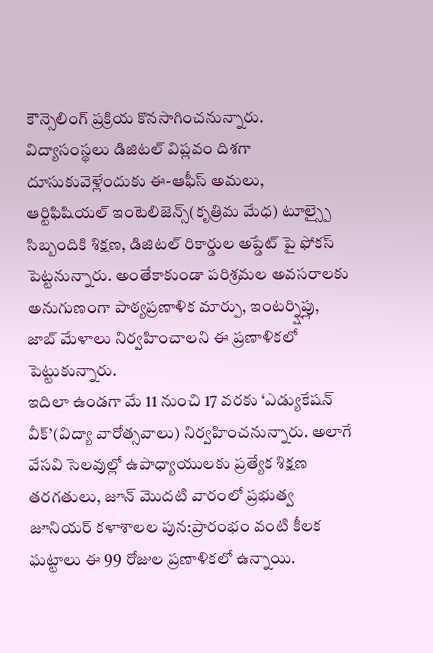కౌన్సెలింగ్ ప్రక్రియ కొనసాగించనున్నారు. విద్యాసంస్థలు డిజిటల్ విప్లవం దిశగా దూసుకువెళ్లేందుకు ఈ-ఆఫీస్ అమలు, ఆర్టిఫిషియల్ ఇంటెలిజెన్స్(కృత్రిమ మేధ) టూల్స్పై సిబ్బందికి శిక్షణ, డిజిటల్ రికార్డుల అప్డేట్ పై ఫోకస్ పెట్టనున్నారు. అంతేకాకుండా పరిశ్రమల అవసరాలకు అనుగుణంగా పాఠ్యప్రణాళిక మార్పు, ఇంటర్న్షిప్లు, జాబ్ మేళాలు నిర్వహించాలని ఈ ప్రణాళికలో పెట్టుకున్నారు.
ఇదిలా ఉండగా మే 11 నుంచి 17 వరకు ‘ఎడ్యుకేషన్ వీక్’(విద్యా వారోత్సవాలు) నిర్వహించనున్నారు. అలాగే వేసవి సెలవుల్లో ఉపాధ్యాయులకు ప్రత్యేక శిక్షణ తరగతులు, జూన్ మొదటి వారంలో ప్రభుత్వ జూనియర్ కళాశాలల పున:ప్రారంభం వంటి కీలక ఘట్టాలు ఈ 99 రోజుల ప్రణాళికలో ఉన్నాయి.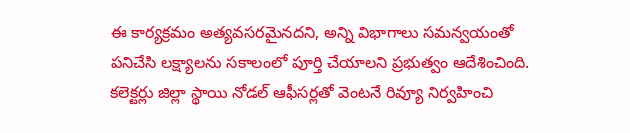ఈ కార్యక్రమం అత్యవసరమైనదని, అన్ని విభాగాలు సమన్వయంతో పనిచేసి లక్ష్యాలను సకాలంలో పూర్తి చేయాలని ప్రభుత్వం ఆదేశించింది. కలెక్టర్లు జిల్లా స్థాయి నోడల్ ఆఫీసర్లతో వెంటనే రివ్యూ నిర్వహించి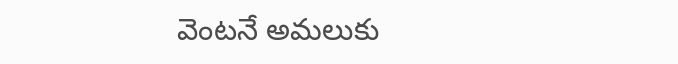వెంటనే అమలుకు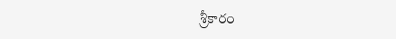శ్రీకారం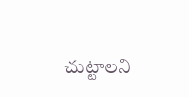చుట్టాలని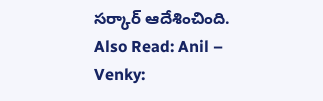సర్కార్ ఆదేశించింది.
Also Read: Anil – Venky: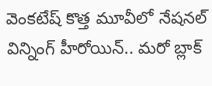వెంకటేష్ కొత్త మూవీలో నేషనల్ విన్నింగ్ హీరోయిన్.. మరో బ్లాక్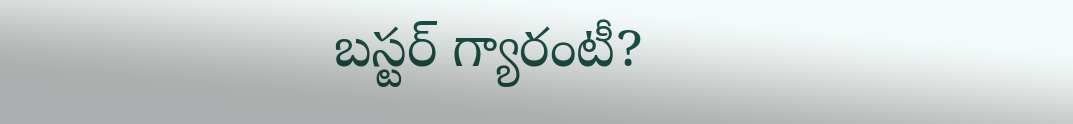బస్టర్ గ్యారంటీ?